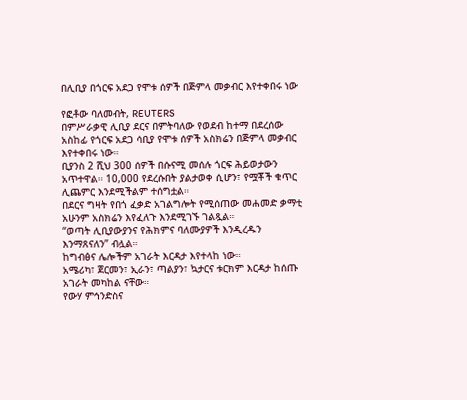በሊቢያ በጎርፍ አደጋ የሞቱ ሰዎች በጅምላ መቃብር እየተቀበሩ ነው

የፎቶው ባለመብት, REUTERS
በምሥራቃዊ ሊቢያ ደርና በምትባለው የወደብ ከተማ በደረሰው አስከፊ የጎርፍ አደጋ ሳቢያ የሞቱ ሰዎች አስክሬን በጅምላ መቃብር እየተቀበሩ ነው።
ቢያንስ 2 ሺህ 300 ሰዎች በሱናሚ መሰሉ ጎርፍ ሕይወታውን አጥተዋል። 10,000 የደረሱበት ያልታወቀ ሲሆን፣ የሟቾች ቁጥር ሊጨምር እንደሚችልም ተሰግቷል።
በደርና ግዛት የበጎ ፈቃድ አገልግሎት የሚሰጠው መሐመድ ቃማቲ አሁንም አስክሬን እየፈለጉ እንደሚገኙ ገልጿል።
“ወጣት ሊቢያውያንና የሕክምና ባለሙያዎች እንዲረዱን እንማጸናለን” ብሏል።
ከግብፅና ሌሎችም አገራት እርዳታ እየተላከ ነው።
አሜሪካ፣ ጀርመን፣ ኢራን፣ ጣልያን፣ ኳታርና ቱርክም እርዳታ ከሰጡ አገራት መካከል ናቸው።
የውሃ ምኅንድስና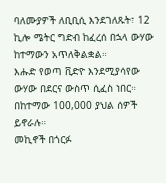ባለሙያዎች ለቢቢሲ እንደገለጹት፣ 12 ኪሎ ሜትር ግድብ ከፈረሰ በኋላ ውሃው ከተማውን አጥለቅልቋል።
እሑድ የወጣ ቪድዮ እንደሚያሳየው ውሃው በደርና ውስጥ ሲፈስ ነበር። በከተማው 100,000 ያህል ሰዎች ይኖራሉ።
መኪኖች በጎርፉ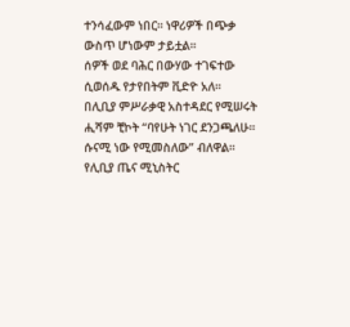ተንሳፈውም ነበር። ነዋሪዎች በጭቃ ውስጥ ሆነውም ታይቷል።
ሰዎች ወደ ባሕር በውሃው ተገፍተው ሲወሰዱ የታየበትም ቪድዮ አለ።
በሊቢያ ምሥራቃዊ አስተዳደር የሚሠሩት ሒሻም ቺኮት “ባየሁት ነገር ደንጋጫለሁ። ሱናሚ ነው የሚመስለው” ብለዋል።
የሊቢያ ጤና ሚኒስትር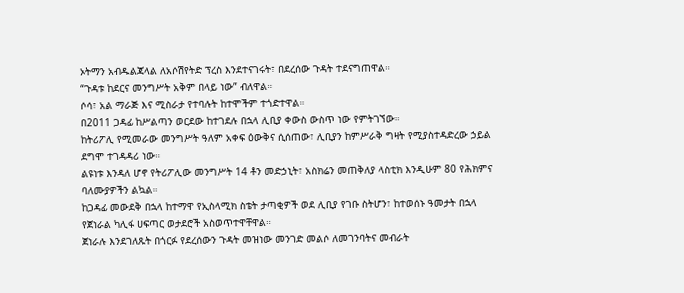ኦትማን አብዱልጃላል ለአሶሽየትድ ፕረስ እንደተናገሩት፣ በደረሰው ጉዳት ተደናግጠዋል።
“ጉዳቱ ከደርና መንግሥት አቅም በላይ ነው” ብለዋል።
ሶሳ፣ አል ማራጅ እና ሚስራታ የተባሉት ከተሞችም ተጎድተዋል።
በ2011 ጋዳፊ ከሥልጣን ወርደው ከተገደሉ በኋላ ሊቢያ ቀውስ ውስጥ ነው የምትገኘው።
ከትሪፖሊ የሚመራው መንግሥት ዓለም አቀፍ ዕውቅና ሲሰጠው፣ ሊቢያን ከምሥራቅ ግዛት የሚያስተዳድረው ኃይል ደግሞ ተገዳዳሪ ነው።
ልዩነቱ እንዳለ ሆኖ የትሪፖሊው መንግሥት 14 ቶን መድኃኒት፣ አስክሬን መጠቅለያ ላስቲክ እንዲሁም 80 የሕክምና ባለሙያዎችን ልኳል።
ከጋዳፊ መውደቅ በኋላ ከተማዋ የኢስላሚክ ስቴት ታጣቂዎች ወደ ሊቢያ የገቡ ስትሆን፣ ከተወሰኑ ዓመታት በኋላ የጀነራል ካሊፋ ሀፍጣር ወታደሮች አስወጥተዋቸዋል።
ጀነራሉ እንደገለጹት በጎርፉ የደረሰውን ጉዳት መዝነው መንገድ መልሶ ለመገንባትና መብራት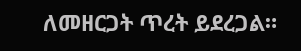ለመዘርጋት ጥረት ይደረጋል።